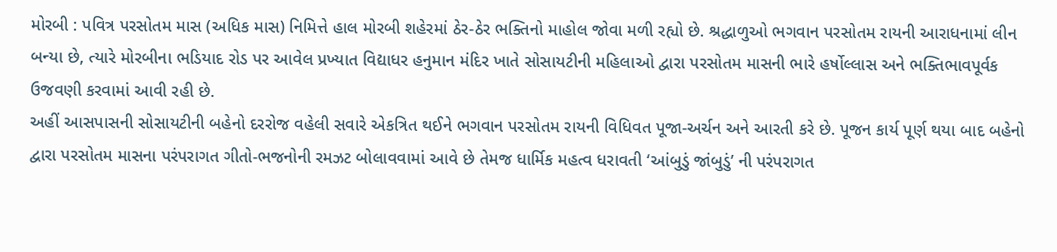મોરબી : પવિત્ર પરસોતમ માસ (અધિક માસ) નિમિત્તે હાલ મોરબી શહેરમાં ઠેર-ઠેર ભક્તિનો માહોલ જોવા મળી રહ્યો છે. શ્રદ્ધાળુઓ ભગવાન પરસોતમ રાયની આરાધનામાં લીન બન્યા છે, ત્યારે મોરબીના ભડિયાદ રોડ પર આવેલ પ્રખ્યાત વિદ્યાધર હનુમાન મંદિર ખાતે સોસાયટીની મહિલાઓ દ્વારા પરસોતમ માસની ભારે હર્ષોલ્લાસ અને ભક્તિભાવપૂર્વક ઉજવણી કરવામાં આવી રહી છે.
અહીં આસપાસની સોસાયટીની બહેનો દરરોજ વહેલી સવારે એકત્રિત થઈને ભગવાન પરસોતમ રાયની વિધિવત પૂજા-અર્ચન અને આરતી કરે છે. પૂજન કાર્ય પૂર્ણ થયા બાદ બહેનો દ્વારા પરસોતમ માસના પરંપરાગત ગીતો-ભજનોની રમઝટ બોલાવવામાં આવે છે તેમજ ધાર્મિક મહત્વ ધરાવતી ‘આંબુડું જાંબુડું’ ની પરંપરાગત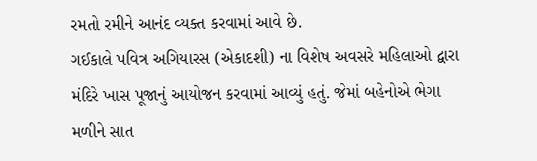રમતો રમીને આનંદ વ્યક્ત કરવામાં આવે છે.
ગઈકાલે પવિત્ર અગિયારસ (એકાદશી) ના વિશેષ અવસરે મહિલાઓ દ્વારા મંદિરે ખાસ પૂજાનું આયોજન કરવામાં આવ્યું હતું. જેમાં બહેનોએ ભેગા મળીને સાત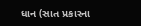ધાન (સાત પ્રકારના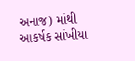અનાજ) માંથી આકર્ષક સાંખીયા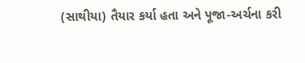(સાથીયા) તૈયાર કર્યા હતા અને પૂજા-અર્ચના કરી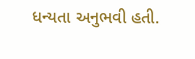ધન્યતા અનુભવી હતી.